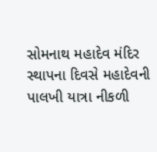સોમનાથ મહાદેવ મંદિર સ્થાપના દિવસે મહાદેવની પાલખી યાત્રા નીકળી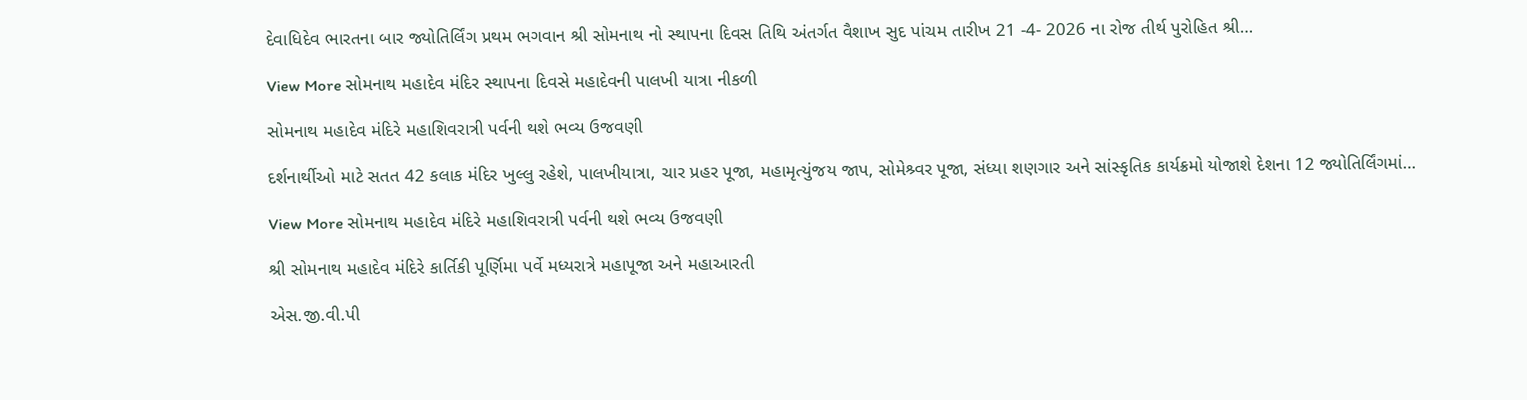દેવાધિદેવ ભારતના બાર જ્યોતિર્લિંગ પ્રથમ ભગવાન શ્રી સોમનાથ નો સ્થાપના દિવસ તિથિ અંતર્ગત વૈશાખ સુદ પાંચમ તારીખ 21 -4- 2026 ના રોજ તીર્થ પુરોહિત શ્રી…

View More સોમનાથ મહાદેવ મંદિર સ્થાપના દિવસે મહાદેવની પાલખી યાત્રા નીકળી

સોમનાથ મહાદેવ મંદિરે મહાશિવરાત્રી પર્વની થશે ભવ્ય ઉજવણી

દર્શનાર્થીઓ માટે સતત 42 કલાક મંદિર ખુલ્લુ રહેશે, પાલખીયાત્રા, ચાર પ્રહર પૂજા, મહામૃત્યુંજય જાપ, સોમેશ્ર્વર પૂજા, સંધ્યા શણગાર અને સાંસ્કૃતિક કાર્યક્રમો યોજાશે દેશના 12 જ્યોતિર્લિંગમાં…

View More સોમનાથ મહાદેવ મંદિરે મહાશિવરાત્રી પર્વની થશે ભવ્ય ઉજવણી

શ્રી સોમનાથ મહાદેવ મંદિરે કાર્તિકી પૂર્ણિમા પર્વે મધ્યરાત્રે મહાપૂજા અને મહાઆરતી

એસ.જી.વી.પી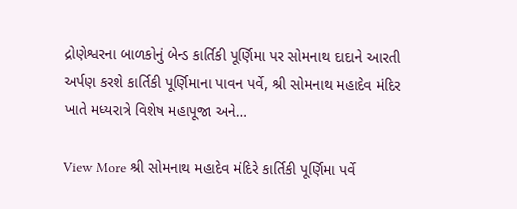દ્રોણેશ્વરના બાળકોનું બેન્ડ કાર્તિકી પૂર્ણિમા પર સોમનાથ દાદાને આરતી અર્પણ કરશે કાર્તિકી પૂર્ણિમાના પાવન પર્વે, શ્રી સોમનાથ મહાદેવ મંદિર ખાતે મધ્યરાત્રે વિશેષ મહાપૂજા અને…

View More શ્રી સોમનાથ મહાદેવ મંદિરે કાર્તિકી પૂર્ણિમા પર્વે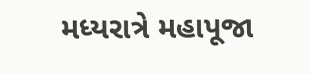મધ્યરાત્રે મહાપૂજા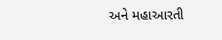અને મહાઆરતી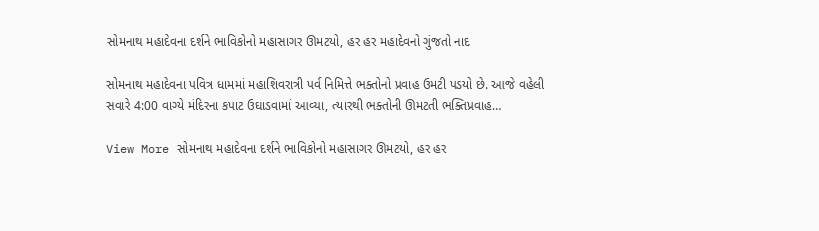સોમનાથ મહાદેવના દર્શને ભાવિકોનો મહાસાગર ઊમટયો, હર હર મહાદેવનો ગુંજતો નાદ

સોમનાથ મહાદેવના પવિત્ર ધામમાં મહાશિવરાત્રી પર્વ નિમિત્તે ભક્તોનો પ્રવાહ ઉમટી પડયો છે. આજે વહેલી સવારે 4:00 વાગ્યે મંદિરના કપાટ ઉઘાડવામાં આવ્યા, ત્યારથી ભક્તોની ઊમટતી ભક્તિપ્રવાહ…

View More સોમનાથ મહાદેવના દર્શને ભાવિકોનો મહાસાગર ઊમટયો, હર હર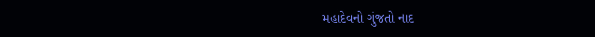મહાદેવનો ગુંજતો નાદ